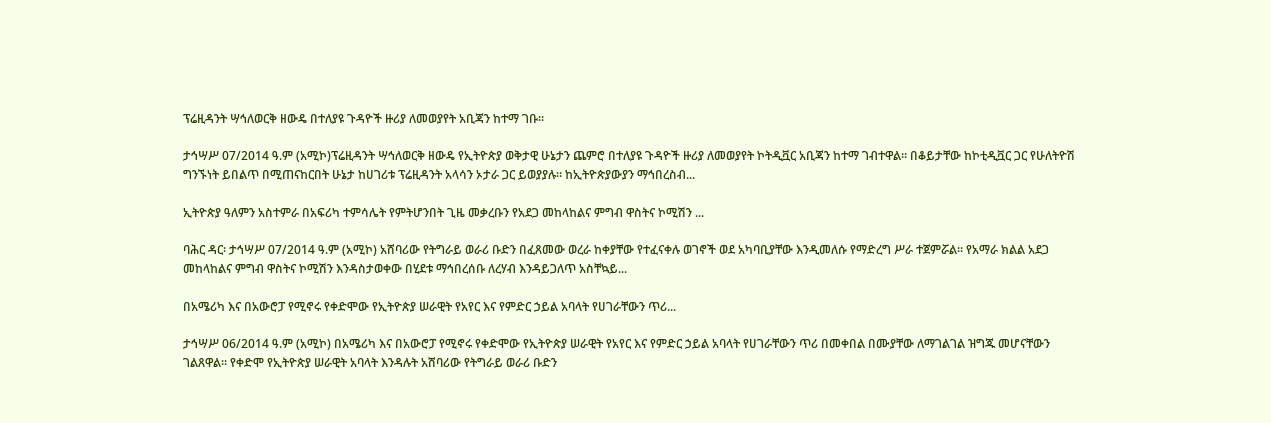ፕሬዚዳንት ሣኅለወርቅ ዘውዴ በተለያዩ ጉዳዮች ዙሪያ ለመወያየት አቢጃን ከተማ ገቡ።

ታኅሣሥ 07/2014 ዓ.ም (አሚኮ)ፕሬዚዳንት ሣኅለወርቅ ዘውዴ የኢትዮጵያ ወቅታዊ ሁኔታን ጨምሮ በተለያዩ ጉዳዮች ዙሪያ ለመወያየት ኮትዲቯር አቢጃን ከተማ ገብተዋል። በቆይታቸው ከኮቲዲቯር ጋር የሁለትዮሽ ግንኙነት ይበልጥ በሚጠናከርበት ሁኔታ ከሀገሪቱ ፕሬዚዳንት አላሳን ኦታራ ጋር ይወያያሉ። ከኢትዮጵያውያን ማኅበረስብ...

ኢትዮጵያ ዓለምን አስተምራ በአፍሪካ ተምሳሌት የምትሆንበት ጊዜ መቃረቡን የአደጋ መከላከልና ምግብ ዋስትና ኮሚሽን ...

ባሕር ዳር፡ ታኅሣሥ 07/2014 ዓ.ም (አሚኮ) አሸባሪው የትግራይ ወራሪ ቡድን በፈጸመው ወረራ ከቀያቸው የተፈናቀሉ ወገኖች ወደ አካባቢያቸው እንዲመለሱ የማድረግ ሥራ ተጀምሯል፡፡ የአማራ ክልል አደጋ መከላከልና ምግብ ዋስትና ኮሚሽን እንዳስታወቀው በሂደቱ ማኅበረሰቡ ለረሃብ እንዳይጋለጥ አስቸኳይ...

በአሜሪካ እና በአውሮፓ የሚኖሩ የቀድሞው የኢትዮጵያ ሠራዊት የአየር እና የምድር ኃይል አባላት የሀገራቸውን ጥሪ...

ታኅሣሥ 06/2014 ዓ.ም (አሚኮ) በአሜሪካ እና በአውሮፓ የሚኖሩ የቀድሞው የኢትዮጵያ ሠራዊት የአየር እና የምድር ኃይል አባላት የሀገራቸውን ጥሪ በመቀበል በሙያቸው ለማገልገል ዝግጁ መሆናቸውን ገልጸዋል፡፡ የቀድሞ የኢትዮጵያ ሠራዊት አባላት እንዳሉት አሸባሪው የትግራይ ወራሪ ቡድን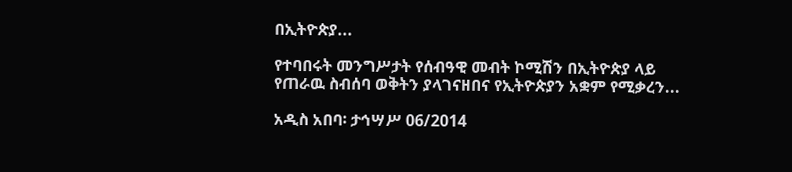በኢትዮጵያ...

የተባበሩት መንግሥታት የሰብዓዊ መብት ኮሚሽን በኢትዮጵያ ላይ የጠራዉ ስብሰባ ወቅትን ያላገናዘበና የኢትዮጵያን አቋም የሚቃረን...

አዲስ አበባ፡ ታኅሣሥ 06/2014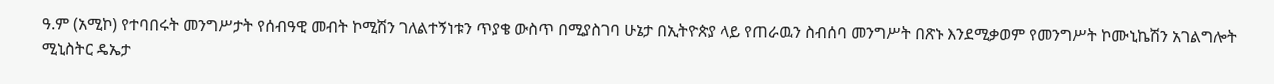ዓ.ም (አሚኮ) የተባበሩት መንግሥታት የሰብዓዊ መብት ኮሚሽን ገለልተኝነቱን ጥያቄ ውስጥ በሚያስገባ ሁኔታ በኢትዮጵያ ላይ የጠራዉን ስብሰባ መንግሥት በጽኑ እንደሚቃወም የመንግሥት ኮሙኒኬሽን አገልግሎት ሚኒስትር ዴኤታ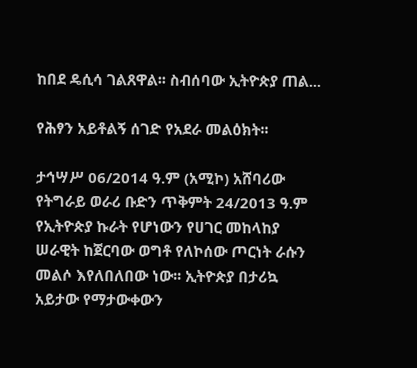ከበደ ዴሲሳ ገልጸዋል፡፡ ስብሰባው ኢትዮጵያ ጠል...

የሕፃን አይቶልኝ ሰገድ የአደራ መልዕክት፡፡

ታኅሣሥ 06/2014 ዓ.ም (አሚኮ) አሸባሪው የትግራይ ወራሪ ቡድን ጥቅምት 24/2013 ዓ.ም የኢትዮጵያ ኩራት የሆነውን የሀገር መከላከያ ሠራዊት ከጀርባው ወግቶ የለኮሰው ጦርነት ራሱን መልሶ እየለበለበው ነው፡፡ ኢትዮጵያ በታሪኳ አይታው የማታውቀውን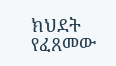ክህደት የፈጸመው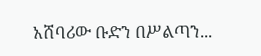አሸባሪው ቡድን በሥልጣን...